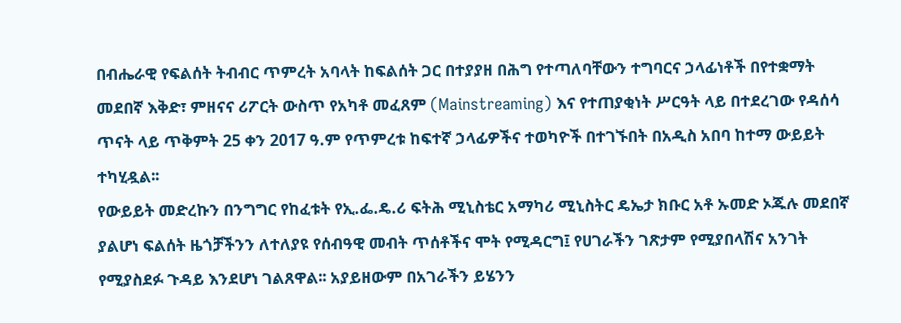በብሔራዊ የፍልሰት ትብብር ጥምረት አባላት ከፍልሰት ጋር በተያያዘ በሕግ የተጣለባቸውን ተግባርና ኃላፊነቶች በየተቋማት መደበኛ እቅድ፣ ምዘናና ሪፖርት ውስጥ የአካቶ መፈጸም (Mainstreaming) እና የተጠያቂነት ሥርዓት ላይ በተደረገው የዳሰሳ ጥናት ላይ ጥቅምት 25 ቀን 2017 ዓ.ም የጥምረቱ ከፍተኛ ኃላፊዎችና ተወካዮች በተገኙበት በአዲስ አበባ ከተማ ውይይት ተካሂዷል፡፡
የውይይት መድረኩን በንግግር የከፈቱት የኢ.ፌ.ዴ.ሪ ፍትሕ ሚኒስቴር አማካሪ ሚኒስትር ዴኤታ ክቡር አቶ ኡመድ ኦጁሉ መደበኛ ያልሆነ ፍልሰት ዜጎቻችንን ለተለያዩ የሰብዓዊ መብት ጥሰቶችና ሞት የሚዳርግ፤ የሀገራችን ገጽታም የሚያበላሽና አንገት የሚያስደፉ ጉዳይ እንደሆነ ገልጸዋል፡፡ አያይዘውም በአገራችን ይሄንን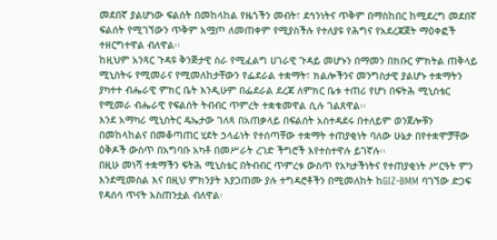መደበኛ ያልሆነው ፍልሰት በመከላከል የዜጎችን መብት፣ ደኅንነትና ጥቅም በማስከበር ከሚደረግ መደበኛ ፍልሰት የሚገኘውን ጥቅም አሟጦ ለመጠቀም የሚያስችሉ የተለያዩ የሕግና የአደረጃጀት ማዕቀፎች ተዘርግተዋል ብለዋል፡፡
ከዚህም አንጻር ጉዳዩ ቅንጅታዊ ስራ የሚፈልግ ሀገራዊ ጉዳይ መሆኑን በማመን በክቡር ምክትል ጠቅላይ ሚኒስትሩ የሚመራና የሚመለከታቸውን የፌደራል ተቋማት፣ ክልሎችንና መንግስታዊ ያልሆኑ ተቋማትን ያካተተ ብሔራዊ ምክር ቤት እንዲሁም በፌደራል ደረጃ ለምክር ቤቱ ተጠሪ የሆነ በፍትሕ ሚኒስቴር የሚመራ ብሔራዊ የፍልሰት ትብብር ጥምረት ተቋቁመዋል ሲሉ ገልጸዋል፡፡
እንደ አማካሪ ሚኒስትር ዴኤታው ገለጻ በአጠቃላይ በፍልሰት አስተዳደሩ በተለይም ወንጀሎቹን በመከላከልና በመቆጣጠር ሂደት ኃላፊነት የተሰጣቸው ተቋማት ተጠያቂነት ባለው ሁኔታ በየተቋሞቻቸው ዕቅዶች ውስጥ በአግባቡ አካቶ በመሥራት ረገድ ችግሮች እየተስተዋሉ ይገኛሉ፡፡
በዚሁ መነሻ ተቋማችን ፍትሕ ሚኒስቴር በትብብር ጥምረቱ ውስጥ የአካታችነትና የተጠያቂነት ሥርዓት ምን እንደሚመስል እና በዚህ ምክንያት እያጋጠሙ ያሉ ተግዳሮቶችን በሚመለከት ከGIZ-BMM ባገኘው ድጋፍ የዳሰሳ ጥናት አስጠንቷል ብለዋል፡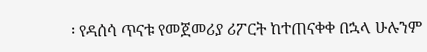፡ የዳሰሳ ጥናቱ የመጀመሪያ ሪፖርት ከተጠናቀቀ በኋላ ሁሉንም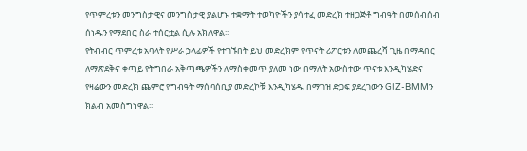የጥምረቱን መንግስታዊና መንግስታዊ ያልሆኑ ተቋማት ተወካዮችን ያሳተፈ መድረክ ተዘጋጅቶ ግብዓት በመሰብሰብ ሰነዱን የማደበር ስራ ተሰርቷል ሲሉ አክለዋል፡፡
የትብብር ጥምረቱ አባላት የሥራ ኃላፊዎች የተገኙበት ይህ መድረክም የጥናት ሪፖርቱን ለመጨረሻ ጊዜ በማዳበር ለማጽደቅና ቀጣይ የትግበራ አቅጣጫዎችን ለማስቀመጥ ያለመ ነው በማለት አውስተው ጥናቱ እንዲካሄድና የዛሬውን መድረክ ጨምሮ የግብዓት ማሰባሰቢያ መድረኮቹ እንዲካሄዱ በማገዝ ድጋፍ ያደረገውን GIZ-BMMን ክልብ አመስግነዋል፡፡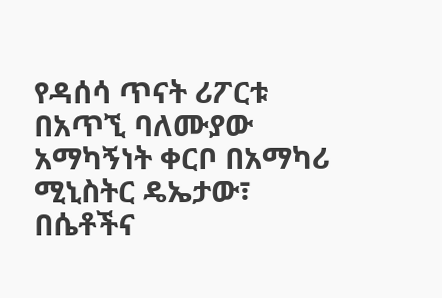የዳሰሳ ጥናት ሪፖርቱ በአጥኚ ባለሙያው አማካኝነት ቀርቦ በአማካሪ ሚኒስትር ዴኤታው፣ በሴቶችና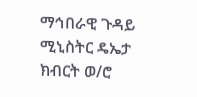ማኅበራዊ ጉዳይ ሚኒስትር ዴኤታ ክብርት ወ/ሮ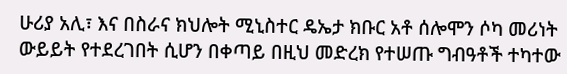ሁሪያ አሊ፣ እና በስራና ክህሎት ሚኒስተር ዴኤታ ክቡር አቶ ሰሎሞን ሶካ መሪነት ውይይት የተደረገበት ሲሆን በቀጣይ በዚህ መድረክ የተሠጡ ግብዓቶች ተካተው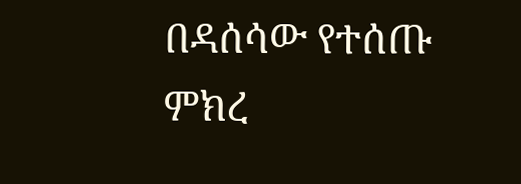በዳሰሳው የተሰጡ ምክረ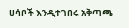ሀሳቦች እንዲተገበሩ አቅጣጫ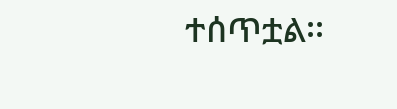ተሰጥቷል፡፡